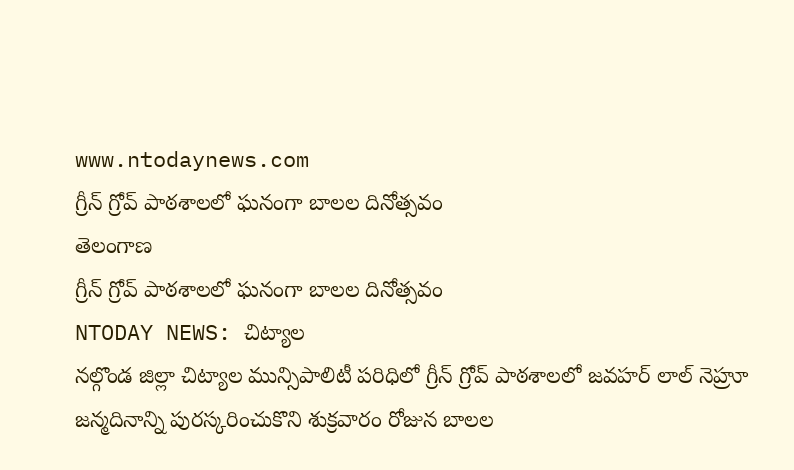www.ntodaynews.com
గ్రీన్ గ్రోవ్ పాఠశాలలో ఘనంగా బాలల దినోత్సవం
తెలంగాణ
గ్రీన్ గ్రోవ్ పాఠశాలలో ఘనంగా బాలల దినోత్సవం
NTODAY NEWS: చిట్యాల
నల్గొండ జిల్లా చిట్యాల మున్సిపాలిటీ పరిధిలో గ్రీన్ గ్రోవ్ పాఠశాలలో జవహర్ లాల్ నెహ్రూ జన్మదినాన్ని పురస్కరించుకొని శుక్రవారం రోజున బాలల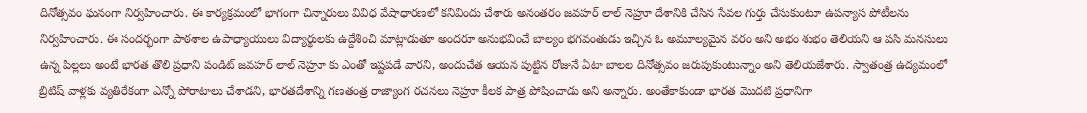దినోత్సవం ఘనంగా నిర్వహించారు. ఈ కార్యక్రమంలో భాగంగా చిన్నారులు వివిధ వేషాధారణలో కనివిందు చేశారు అనంతరం జవహర్ లాల్ నెహ్రూ దేశానికి చేసిన సేవల గుర్తు చేసుకుంటూ ఉపన్యాస పోటీలను నిర్వహించారు. ఈ సందర్భంగా పాఠశాల ఉపాధ్యాయులు విద్యార్థులకు ఉద్దేశించి మాట్లాడుతూ అందరూ అనుభవించే బాల్యం భగవంతుడు ఇచ్చిన ఓ అమూల్యమైన వరం అని అభం శుభం తెలియని ఆ పసి మనసులు ఉన్న పిల్లలు అంటే భారత తొలి ప్రధాని పండిట్ జవహర్ లాల్ నెహ్రూ కు ఎంతో ఇష్టపడే వారని, అందుచేత ఆయన పుట్టిన రోజునే ఏటా బాలల దినోత్సవం జరుపుకుంటున్నాం అని తెలియజేశారు. స్వాతంత్ర ఉద్యమంలో బ్రిటిష్ వాళ్లకు వ్యతిరేకంగా ఎన్నో పోరాటాలు చేశాడని, భారతదేశాన్ని గణతంత్ర రాజ్యాంగ రచనలు నెహ్రూ కీలక పాత్ర పోషించాడు అని అన్నారు. అంతేకాకుండా భారత మొదటి ప్రధానిగా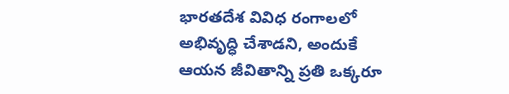భారతదేశ వివిధ రంగాలలో అభివృద్ధి చేశాడని, అందుకే ఆయన జీవితాన్ని ప్రతి ఒక్కరూ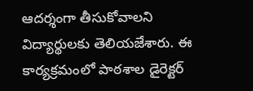ఆదర్శంగా తీసుకోవాలని విద్యార్థులకు తెలియజేశారు. ఈ కార్యక్రమంలో పాఠశాల డైరెక్టర్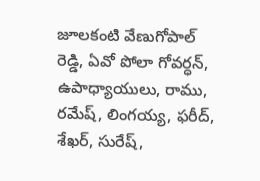జూలకంటి వేణుగోపాల్ రెడ్డి, ఏవో పోలా గోవర్ధన్, ఉపాధ్యాయులు, రాము, రమేష్, లింగయ్య, ఫరీద్, శేఖర్, సురేష్,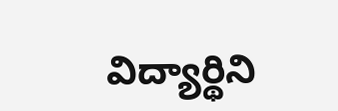విద్యార్థిని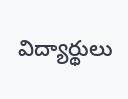విద్యార్థులు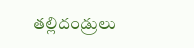తల్లిదండ్రులు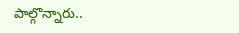పాల్గొన్నారు..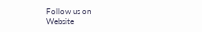Follow us on
Website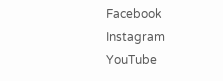Facebook
Instagram
YouTube